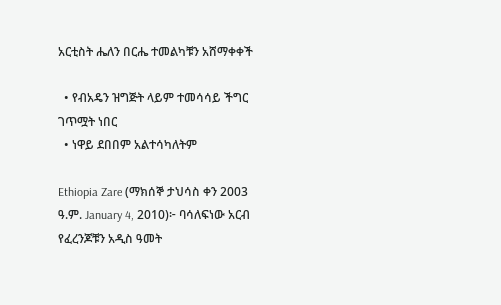አርቲስት ሔለን በርሔ ተመልካቹን አሸማቀቀች

  • የብአዴን ዝግጅት ላይም ተመሳሳይ ችግር ገጥሟት ነበር
  • ነዋይ ደበበም አልተሳካለትም

Ethiopia Zare (ማክሰኞ ታህሳስ ቀን 2003 ዓ.ም. January 4, 2010)፦ ባሳለፍነው አርብ የፈረንጆቹን አዲስ ዓመት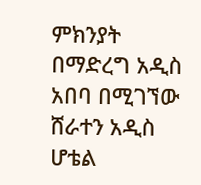ምክንያት በማድረግ አዲስ አበባ በሚገኘው ሸራተን አዲስ ሆቴል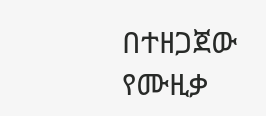በተዘጋጀው የሙዚቃ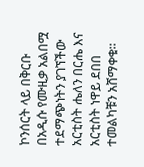ኮንሰርት ላይ በቅርቡ በአዲሱ የሙዚቃ አልበሟ ተደማጭነትን ያገኘችው አርቲስት ሔለን በርሔ እና አርቲስት ነዋይ ደበበ ተመልካቹን አሸማቀቁ።